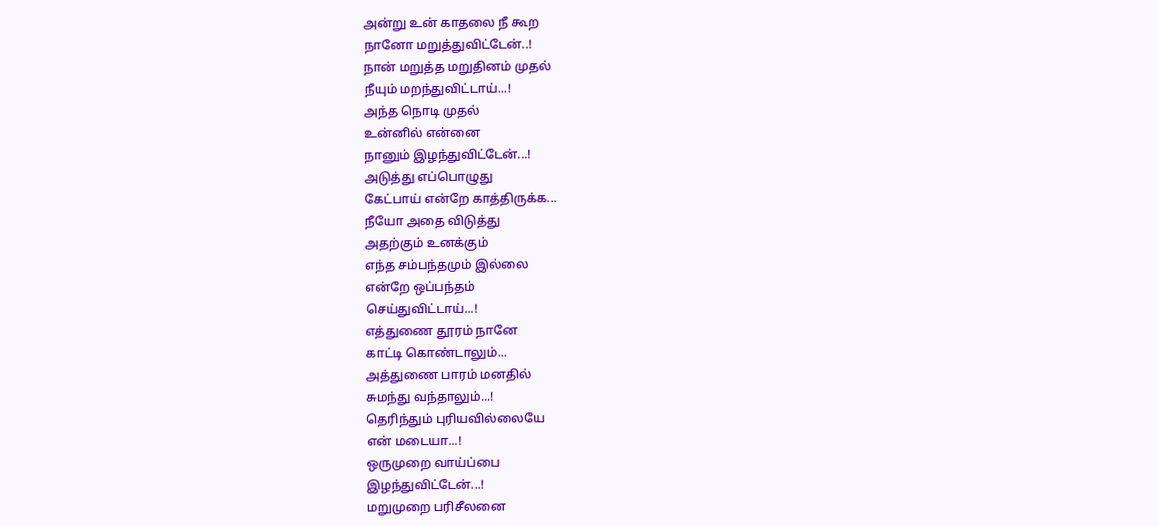அன்று உன் காதலை நீ கூற
நானோ மறுத்துவிட்டேன்..!
நான் மறுத்த மறுதினம் முதல்
நீயும் மறந்துவிட்டாய்...!
அந்த நொடி முதல்
உன்னில் என்னை
நானும் இழந்துவிட்டேன்...!
அடுத்து எப்பொழுது
கேட்பாய் என்றே காத்திருக்க...
நீயோ அதை விடுத்து
அதற்கும் உனக்கும்
எந்த சம்பந்தமும் இல்லை
என்றே ஒப்பந்தம்
செய்துவிட்டாய்...!
எத்துணை தூரம் நானே
காட்டி கொண்டாலும்...
அத்துணை பாரம் மனதில்
சுமந்து வந்தாலும்...!
தெரிந்தும் புரியவில்லையே
என் மடையா...!
ஒருமுறை வாய்ப்பை
இழந்துவிட்டேன்...!
மறுமுறை பரிசீலனை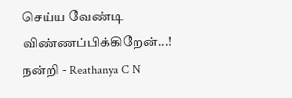செய்ய வேண்டி
விண்ணப்பிக்கிறேன்...!
நன்றி - Reathanya C N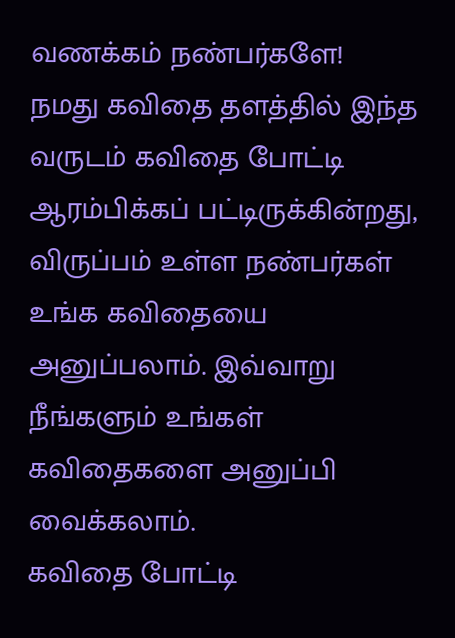வணக்கம் நண்பர்களே!
நமது கவிதை தளத்தில் இந்த வருடம் கவிதை போட்டி ஆரம்பிக்கப் பட்டிருக்கின்றது, விருப்பம் உள்ள நண்பர்கள் உங்க கவிதையை அனுப்பலாம். இவ்வாறு நீங்களும் உங்கள் கவிதைகளை அனுப்பி வைக்கலாம்.
கவிதை போட்டி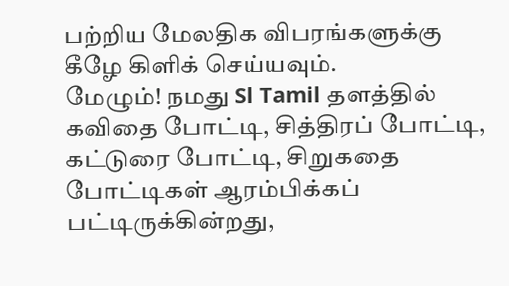பற்றிய மேலதிக விபரங்களுக்கு கீழே கிளிக் செய்யவும்.
மேழும்! நமது Sl Tamil தளத்தில் கவிதை போட்டி, சித்திரப் போட்டி, கட்டுரை போட்டி, சிறுகதை போட்டிகள் ஆரம்பிக்கப் பட்டிருக்கின்றது,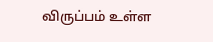விருப்பம் உள்ள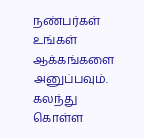நண்பர்கள் உங்கள் ஆக்கங்களை அனுப்பவும். கலந்து கொள்ள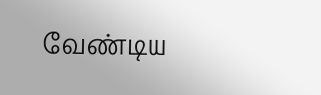வேண்டிய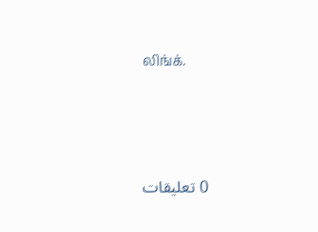லிங்க்.





0 تعليقات